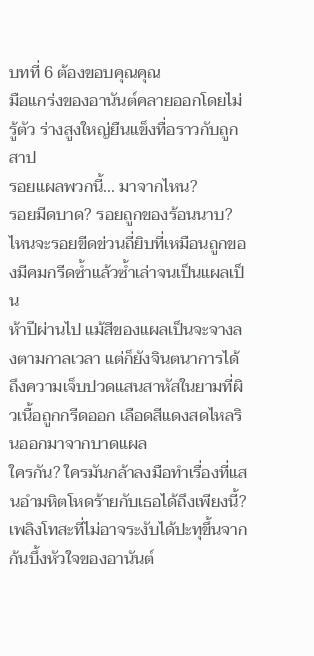บทที่ 6 ต้องขอบคุณคุณ
มือแกร่งของอานันต์คลายออกโดยไม่รู้ตัว ร่างสูงใหญ่ยืนแข็งทื่อราวกับถูกสาป
รอยแผลพวกนี้... มาจากไหน?
รอยมีดบาด? รอยถูกของร้อนนาบ? ไหนจะรอยขีดข่วนถี่ยิบที่เหมือนถูกของมีคมกรีดซ้ำแล้วซ้ำเล่าจนเป็นแผลเป็น
ห้าปีผ่านไป แม้สีของแผลเป็นจะจางลงตามกาลเวลา แต่ก็ยังจินตนาการได้ถึงความเจ็บปวดแสนสาหัสในยามที่ผิวเนื้อถูกกรีดออก เลือดสีแดงสดไหลรินออกมาจากบาดแผล
ใครกัน? ใครมันกล้าลงมือทำเรื่องที่แสนอำมหิตโหดร้ายกับเธอได้ถึงเพียงนี้?
เพลิงโทสะที่ไม่อาจระงับได้ปะทุขึ้นจากก้นบึ้งหัวใจของอานันต์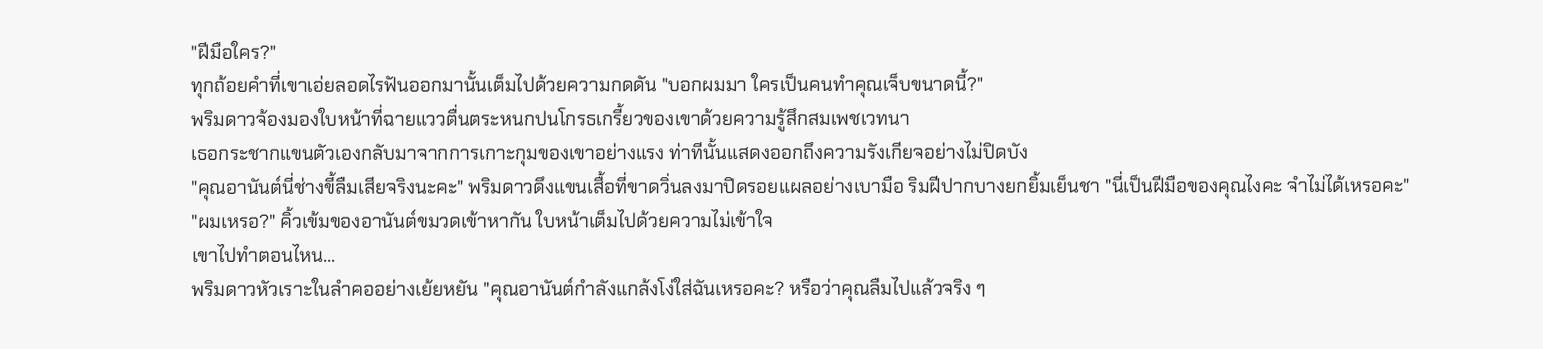"ฝีมือใคร?"
ทุกถ้อยคำที่เขาเอ่ยลอดไรฟันออกมานั้นเต็มไปด้วยความกดดัน "บอกผมมา ใครเป็นคนทำคุณเจ็บขนาดนี้?"
พริมดาวจ้องมองใบหน้าที่ฉายแววตื่นตระหนกปนโกรธเกรี้ยวของเขาด้วยความรู้สึกสมเพชเวทนา
เธอกระชากแขนตัวเองกลับมาจากการเกาะกุมของเขาอย่างแรง ท่าทีนั้นแสดงออกถึงความรังเกียจอย่างไม่ปิดบัง
"คุณอานันต์นี่ช่างขี้ลืมเสียจริงนะคะ" พริมดาวดึงแขนเสื้อที่ขาดวิ่นลงมาปิดรอยแผลอย่างเบามือ ริมฝีปากบางยกยิ้มเย็นชา "นี่เป็นฝีมือของคุณไงคะ จำไม่ได้เหรอคะ"
"ผมเหรอ?" คิ้วเข้มของอานันต์ขมวดเข้าหากัน ใบหน้าเต็มไปด้วยความไม่เข้าใจ
เขาไปทำตอนไหน...
พริมดาวหัวเราะในลำคออย่างเย้ยหยัน "คุณอานันต์กำลังแกล้งโง่ใส่ฉันเหรอคะ? หรือว่าคุณลืมไปแล้วจริง ๆ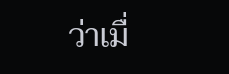ว่าเมื่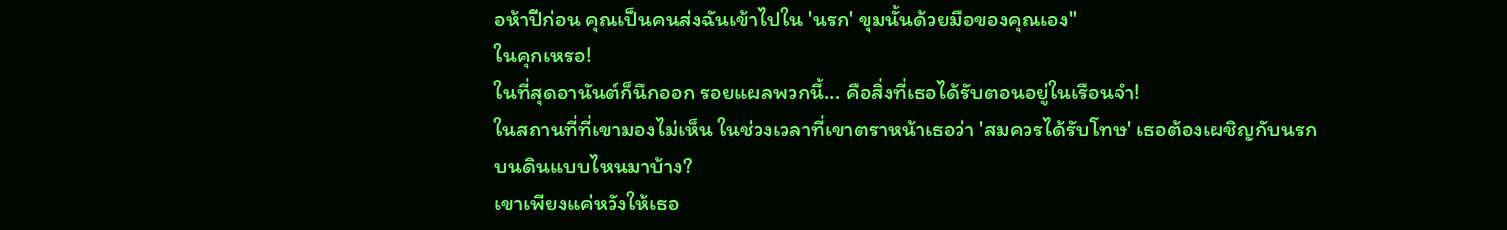อห้าปีก่อน คุณเป็นคนส่งฉันเข้าไปใน 'นรก' ขุมนั้นด้วยมือของคุณเอง"
ในคุกเหรอ!
ในที่สุดอานันต์ก็นึกออก รอยแผลพวกนี้... คือสิ่งที่เธอได้รับตอนอยู่ในเรือนจำ!
ในสถานที่ที่เขามองไม่เห็น ในช่วงเวลาที่เขาตราหน้าเธอว่า 'สมควรได้รับโทษ' เธอต้องเผชิญกับนรกบนดินแบบไหนมาบ้าง?
เขาเพียงแค่หวังให้เธอ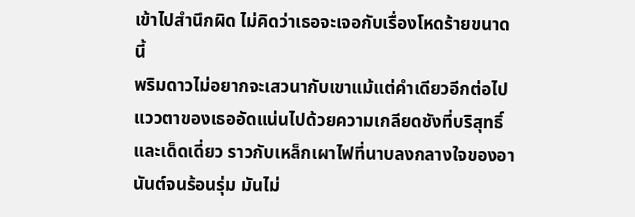เข้าไปสำนึกผิด ไม่คิดว่าเธอจะเจอกับเรื่องโหดร้ายขนาดนี้
พริมดาวไม่อยากจะเสวนากับเขาแม้แต่คำเดียวอีกต่อไป
แววตาของเธออัดแน่นไปด้วยความเกลียดชังที่บริสุทธิ์และเด็ดเดี่ยว ราวกับเหล็กเผาไฟที่นาบลงกลางใจของอานันต์จนร้อนรุ่ม มันไม่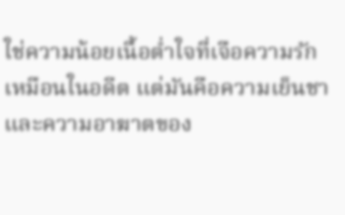ใช่ความน้อยเนื้อต่ำใจที่เจือความรักเหมือนในอดีต แต่มันคือความเย็นชาและความอาฆาตของ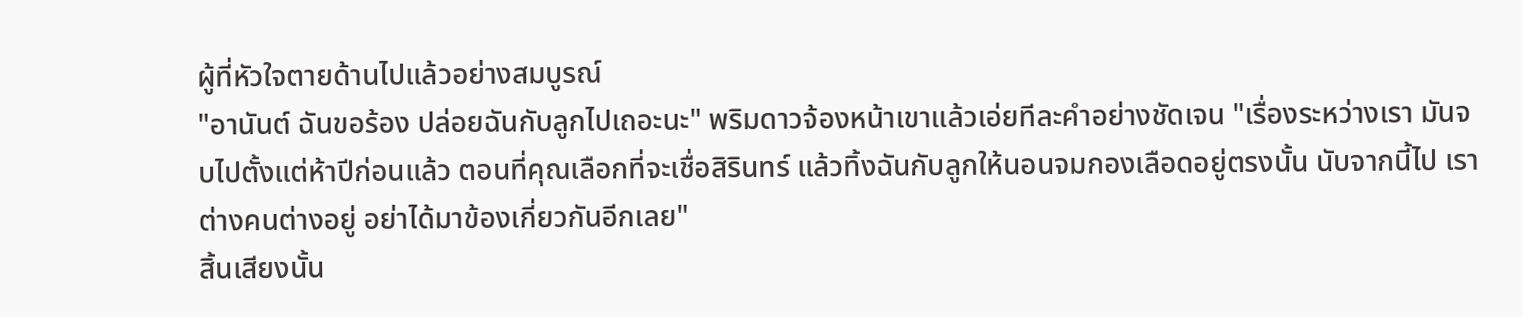ผู้ที่หัวใจตายด้านไปแล้วอย่างสมบูรณ์
"อานันต์ ฉันขอร้อง ปล่อยฉันกับลูกไปเถอะนะ" พริมดาวจ้องหน้าเขาแล้วเอ่ยทีละคำอย่างชัดเจน "เรื่องระหว่างเรา มันจบไปตั้งแต่ห้าปีก่อนแล้ว ตอนที่คุณเลือกที่จะเชื่อสิรินทร์ แล้วทิ้งฉันกับลูกให้นอนจมกองเลือดอยู่ตรงนั้น นับจากนี้ไป เราต่างคนต่างอยู่ อย่าได้มาข้องเกี่ยวกันอีกเลย"
สิ้นเสียงนั้น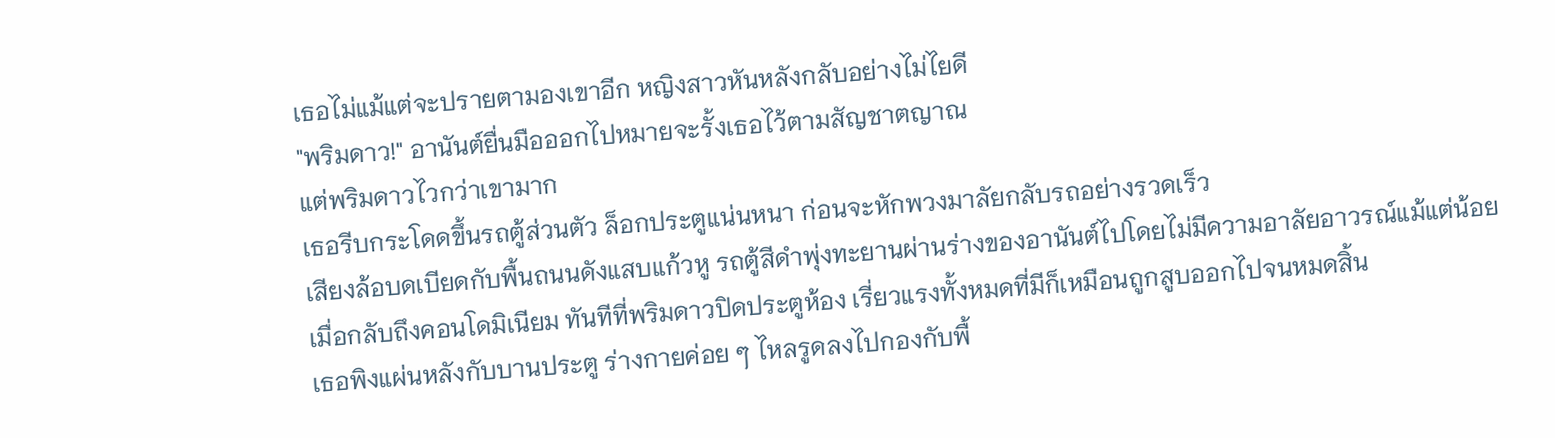เธอไม่แม้แต่จะปรายตามองเขาอีก หญิงสาวหันหลังกลับอย่างไม่ไยดี
"พริมดาว!" อานันต์ยื่นมือออกไปหมายจะรั้งเธอไว้ตามสัญชาตญาณ
แต่พริมดาวไวกว่าเขามาก
เธอรีบกระโดดขึ้นรถตู้ส่วนตัว ล็อกประตูแน่นหนา ก่อนจะหักพวงมาลัยกลับรถอย่างรวดเร็ว
เสียงล้อบดเบียดกับพื้นถนนดังแสบแก้วหู รถตู้สีดำพุ่งทะยานผ่านร่างของอานันต์ไปโดยไม่มีความอาลัยอาวรณ์แม้แต่น้อย
เมื่อกลับถึงคอนโดมิเนียม ทันทีที่พริมดาวปิดประตูห้อง เรี่ยวแรงทั้งหมดที่มีก็เหมือนถูกสูบออกไปจนหมดสิ้น
เธอพิงแผ่นหลังกับบานประตู ร่างกายค่อย ๆ ไหลรูดลงไปกองกับพื้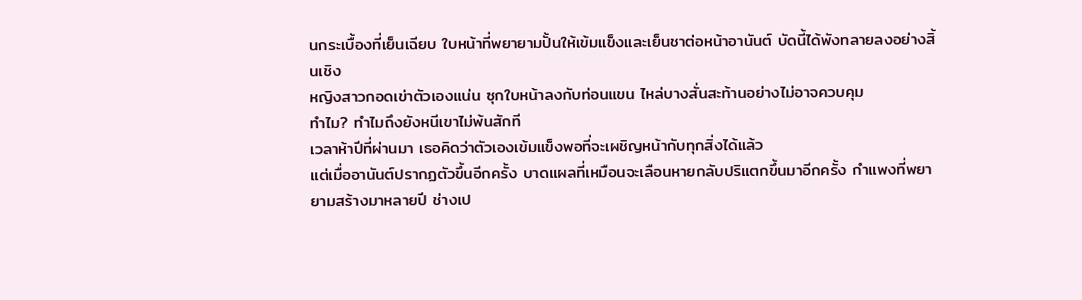นกระเบื้องที่เย็นเฉียบ ใบหน้าที่พยายามปั้นให้เข้มแข็งและเย็นชาต่อหน้าอานันต์ บัดนี้ได้พังทลายลงอย่างสิ้นเชิง
หญิงสาวกอดเข่าตัวเองแน่น ซุกใบหน้าลงกับท่อนแขน ไหล่บางสั่นสะท้านอย่างไม่อาจควบคุม
ทำไม? ทำไมถึงยังหนีเขาไม่พ้นสักที
เวลาห้าปีที่ผ่านมา เธอคิดว่าตัวเองเข้มแข็งพอที่จะเผชิญหน้ากับทุกสิ่งได้แล้ว
แต่เมื่ออานันต์ปรากฏตัวขึ้นอีกครั้ง บาดแผลที่เหมือนจะเลือนหายกลับปริแตกขึ้นมาอีกครั้ง กำแพงที่พยายามสร้างมาหลายปี ช่างเป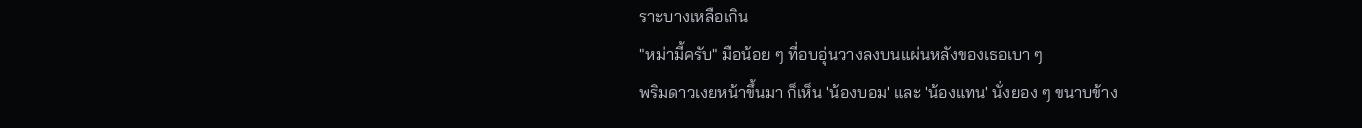ราะบางเหลือเกิน
"หม่ามี้ครับ" มือน้อย ๆ ที่อบอุ่นวางลงบนแผ่นหลังของเธอเบา ๆ
พริมดาวเงยหน้าขึ้นมา ก็เห็น 'น้องบอม' และ 'น้องแทน' นั่งยอง ๆ ขนาบข้าง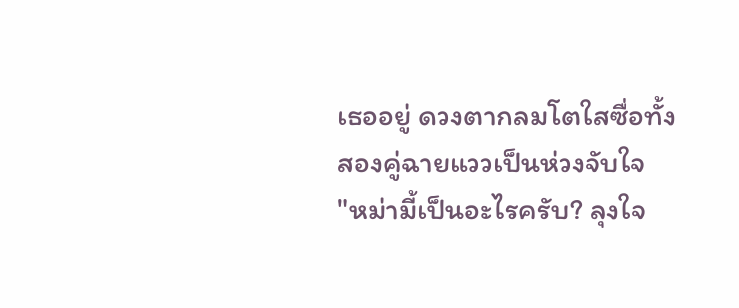เธออยู่ ดวงตากลมโตใสซื่อทั้งสองคู่ฉายแววเป็นห่วงจับใจ
"หม่ามี้เป็นอะไรครับ? ลุงใจ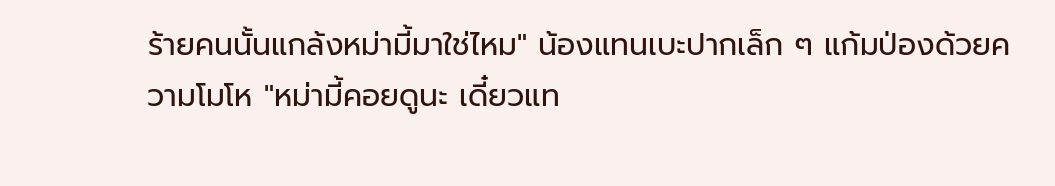ร้ายคนนั้นแกล้งหม่ามี้มาใช่ไหม" น้องแทนเบะปากเล็ก ๆ แก้มป่องด้วยความโมโห "หม่ามี้คอยดูนะ เดี๋ยวแท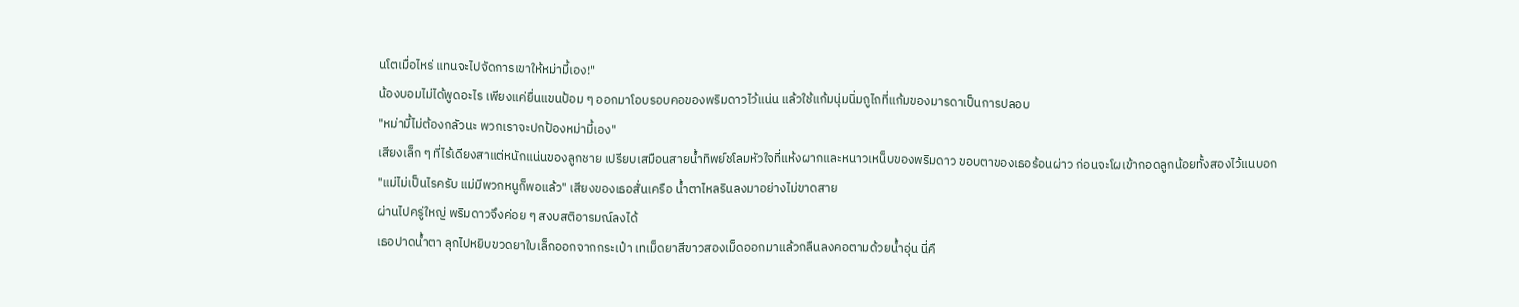นโตเมื่อไหร่ แทนจะไปจัดการเขาให้หม่ามี้เอง!"
น้องบอมไม่ได้พูดอะไร เพียงแค่ยื่นแขนป้อม ๆ ออกมาโอบรอบคอของพริมดาวไว้แน่น แล้วใช้แก้มนุ่มนิ่มถูไถที่แก้มของมารดาเป็นการปลอบ
"หม่ามี้ไม่ต้องกลัวนะ พวกเราจะปกป้องหม่ามี้เอง"
เสียงเล็ก ๆ ที่ไร้เดียงสาแต่หนักแน่นของลูกชาย เปรียบเสมือนสายน้ำทิพย์ชโลมหัวใจที่แห้งผากและหนาวเหน็บของพริมดาว ขอบตาของเธอร้อนผ่าว ก่อนจะโผเข้ากอดลูกน้อยทั้งสองไว้แนบอก
"แม่ไม่เป็นไรครับ แม่มีพวกหนูก็พอแล้ว" เสียงของเธอสั่นเครือ น้ำตาไหลรินลงมาอย่างไม่ขาดสาย
ผ่านไปครู่ใหญ่ พริมดาวจึงค่อย ๆ สงบสติอารมณ์ลงได้
เธอปาดน้ำตา ลุกไปหยิบขวดยาใบเล็กออกจากกระเป๋า เทเม็ดยาสีขาวสองเม็ดออกมาแล้วกลืนลงคอตามด้วยน้ำอุ่น นี่คื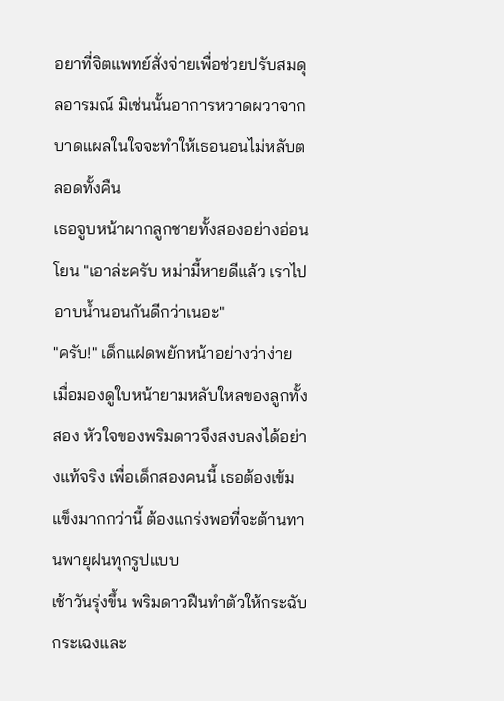อยาที่จิตแพทย์สั่งจ่ายเพื่อช่วยปรับสมดุลอารมณ์ มิเช่นนั้นอาการหวาดผวาจากบาดแผลในใจจะทำให้เธอนอนไม่หลับตลอดทั้งคืน
เธอจูบหน้าผากลูกชายทั้งสองอย่างอ่อนโยน "เอาล่ะครับ หม่ามี้หายดีแล้ว เราไปอาบน้ำนอนกันดีกว่าเนอะ"
"ครับ!" เด็กแฝดพยักหน้าอย่างว่าง่าย
เมื่อมองดูใบหน้ายามหลับใหลของลูกทั้งสอง หัวใจของพริมดาวจึงสงบลงได้อย่างแท้จริง เพื่อเด็กสองคนนี้ เธอต้องเข้มแข็งมากกว่านี้ ต้องแกร่งพอที่จะต้านทานพายุฝนทุกรูปแบบ
เช้าวันรุ่งขึ้น พริมดาวฝืนทำตัวให้กระฉับกระเฉงและ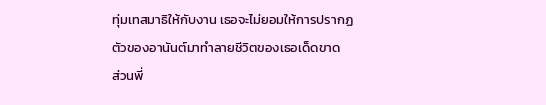ทุ่มเทสมาธิให้กับงาน เธอจะไม่ยอมให้การปรากฏตัวของอานันต์มาทำลายชีวิตของเธอเด็ดขาด
ส่วนพี่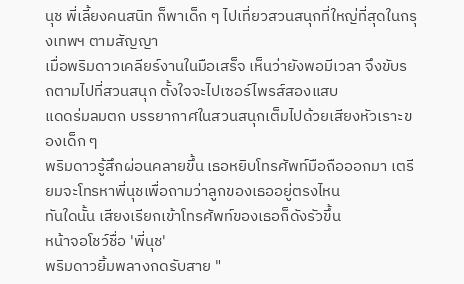นุช พี่เลี้ยงคนสนิท ก็พาเด็ก ๆ ไปเที่ยวสวนสนุกที่ใหญ่ที่สุดในกรุงเทพฯ ตามสัญญา
เมื่อพริมดาวเคลียร์งานในมือเสร็จ เห็นว่ายังพอมีเวลา จึงขับรถตามไปที่สวนสนุก ตั้งใจจะไปเซอร์ไพรส์สองแสบ
แดดร่มลมตก บรรยากาศในสวนสนุกเต็มไปด้วยเสียงหัวเราะของเด็ก ๆ
พริมดาวรู้สึกผ่อนคลายขึ้น เธอหยิบโทรศัพท์มือถือออกมา เตรียมจะโทรหาพี่นุชเพื่อถามว่าลูกของเธออยู่ตรงไหน
ทันใดนั้น เสียงเรียกเข้าโทรศัพท์ของเธอก็ดังรัวขึ้น
หน้าจอโชว์ชื่อ 'พี่นุช'
พริมดาวยิ้มพลางกดรับสาย "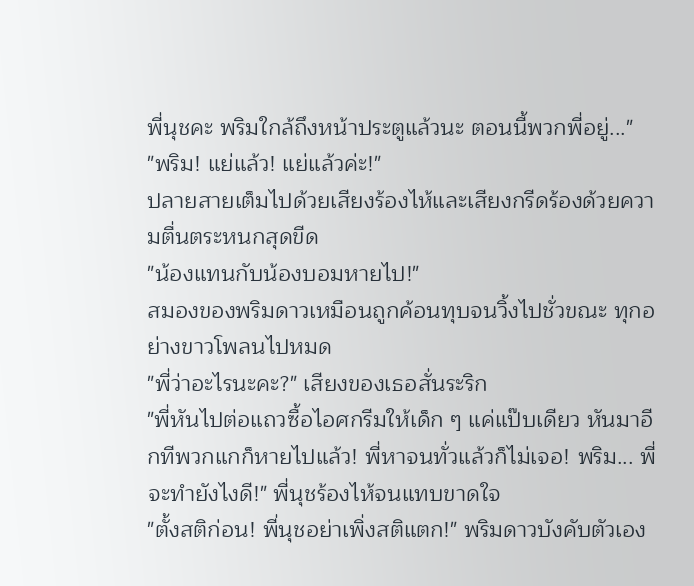พี่นุชคะ พริมใกล้ถึงหน้าประตูแล้วนะ ตอนนี้พวกพี่อยู่..."
"พริม! แย่แล้ว! แย่แล้วค่ะ!"
ปลายสายเต็มไปด้วยเสียงร้องไห้และเสียงกรีดร้องด้วยความตื่นตระหนกสุดขีด
"น้องแทนกับน้องบอมหายไป!"
สมองของพริมดาวเหมือนถูกค้อนทุบจนวิ้งไปชั่วขณะ ทุกอย่างขาวโพลนไปหมด
"พี่ว่าอะไรนะคะ?" เสียงของเธอสั่นระริก
"พี่หันไปต่อแถวซื้อไอศกรีมให้เด็ก ๆ แค่แป๊บเดียว หันมาอีกทีพวกแกก็หายไปแล้ว! พี่หาจนทั่วแล้วก็ไม่เจอ! พริม... พี่จะทำยังไงดี!" พี่นุชร้องไห้จนแทบขาดใจ
"ตั้งสติก่อน! พี่นุชอย่าเพิ่งสติแตก!" พริมดาวบังคับตัวเอง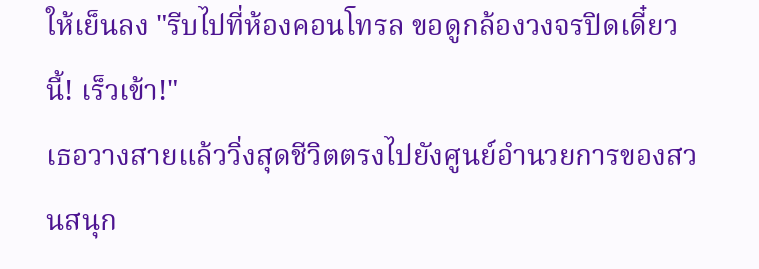ให้เย็นลง "รีบไปที่ห้องคอนโทรล ขอดูกล้องวงจรปิดเดี๋ยวนี้! เร็วเข้า!"
เธอวางสายแล้ววิ่งสุดชีวิตตรงไปยังศูนย์อำนวยการของสวนสนุก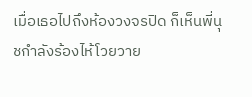เมื่อเธอไปถึงห้องวงจรปิด ก็เห็นพี่นุชกำลังร้องไห้โวยวาย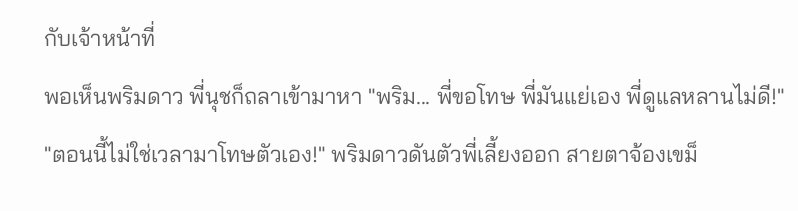กับเจ้าหน้าที่
พอเห็นพริมดาว พี่นุชก็ถลาเข้ามาหา "พริม... พี่ขอโทษ พี่มันแย่เอง พี่ดูแลหลานไม่ดี!"
"ตอนนี้ไม่ใช่เวลามาโทษตัวเอง!" พริมดาวดันตัวพี่เลี้ยงออก สายตาจ้องเขม็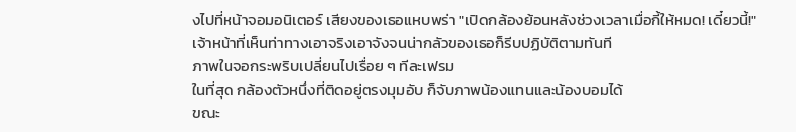งไปที่หน้าจอมอนิเตอร์ เสียงของเธอแหบพร่า "เปิดกล้องย้อนหลังช่วงเวลาเมื่อกี้ให้หมด! เดี๋ยวนี้!"
เจ้าหน้าที่เห็นท่าทางเอาจริงเอาจังจนน่ากลัวของเธอก็รีบปฏิบัติตามทันที
ภาพในจอกระพริบเปลี่ยนไปเรื่อย ๆ ทีละเฟรม
ในที่สุด กล้องตัวหนึ่งที่ติดอยู่ตรงมุมอับ ก็จับภาพน้องแทนและน้องบอมได้
ขณะ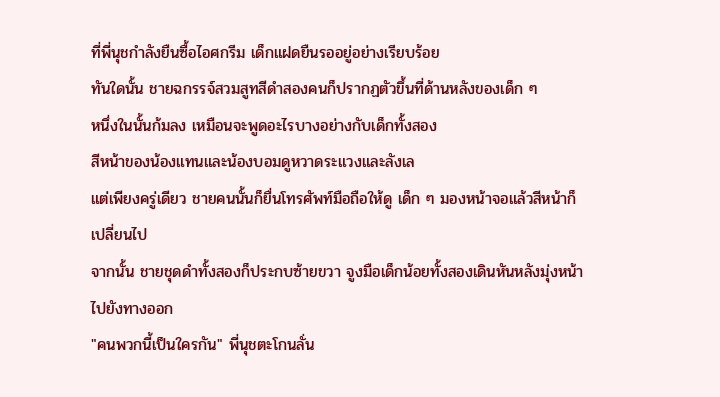ที่พี่นุชกำลังยืนซื้อไอศกรีม เด็กแฝดยืนรออยู่อย่างเรียบร้อย
ทันใดนั้น ชายฉกรรจ์สวมสูทสีดำสองคนก็ปรากฏตัวขึ้นที่ด้านหลังของเด็ก ๆ
หนึ่งในนั้นก้มลง เหมือนจะพูดอะไรบางอย่างกับเด็กทั้งสอง
สีหน้าของน้องแทนและน้องบอมดูหวาดระแวงและลังเล
แต่เพียงครู่เดียว ชายคนนั้นก็ยื่นโทรศัพท์มือถือให้ดู เด็ก ๆ มองหน้าจอแล้วสีหน้าก็เปลี่ยนไป
จากนั้น ชายชุดดำทั้งสองก็ประกบซ้ายขวา จูงมือเด็กน้อยทั้งสองเดินหันหลังมุ่งหน้าไปยังทางออก
"คนพวกนี้เป็นใครกัน" พี่นุชตะโกนลั่น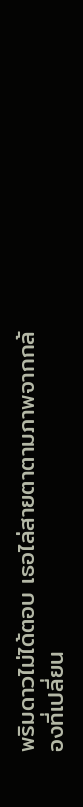พริมดาวไม่ได้ตอบ เธอไล่สายตาตามภาพจากกล้องที่เปลี่ยน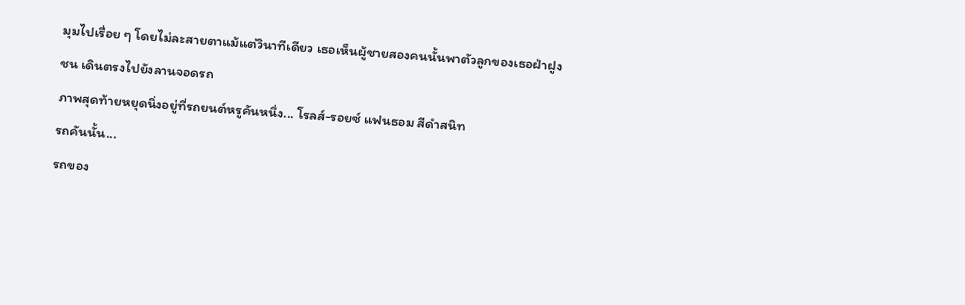มุมไปเรื่อย ๆ โดยไม่ละสายตาแม้แต่วินาทีเดียว เธอเห็นผู้ชายสองคนนั้นพาตัวลูกของเธอฝ่าฝูงชน เดินตรงไปยังลานจอดรถ
ภาพสุดท้ายหยุดนิ่งอยู่ที่รถยนต์หรูคันหนึ่ง... โรลส์-รอยซ์ แฟนธอม สีดำสนิท
รถคันนั้น...
รถของ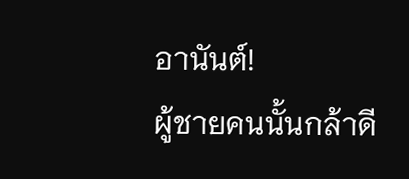อานันต์!
ผู้ชายคนนั้นกล้าดี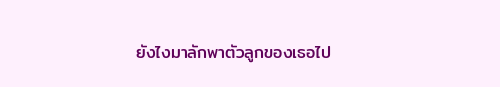ยังไงมาลักพาตัวลูกของเธอไป